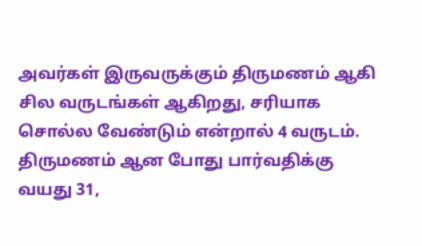அவர்கள் இருவருக்கும் திருமணம் ஆகி சில வருடங்கள் ஆகிறது, சரியாக சொல்ல வேண்டும் என்றால் 4 வருடம். திருமணம் ஆன போது பார்வதிக்கு வயது 31,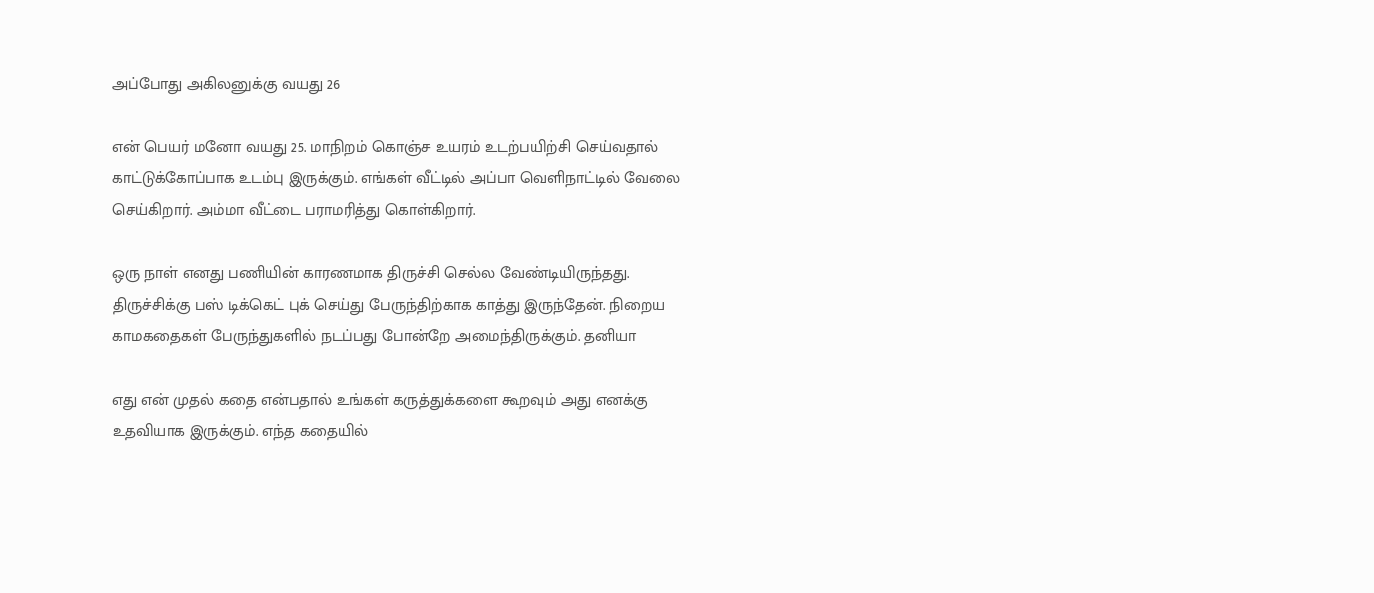அப்போது அகிலனுக்கு வயது 26

என் பெயர் மனோ வயது 25. மாநிறம் கொஞ்ச உயரம் உடற்பயிற்சி செய்வதால் காட்டுக்கோப்பாக உடம்பு இருக்கும். எங்கள் வீட்டில் அப்பா வெளிநாட்டில் வேலை செய்கிறார். அம்மா வீட்டை பராமரித்து கொள்கிறார்.

ஒரு நாள் எனது பணியின் காரணமாக திருச்சி செல்ல வேண்டியிருந்தது. திருச்சிக்கு பஸ் டிக்கெட் புக் செய்து பேருந்திற்காக காத்து இருந்தேன். நிறைய காமகதைகள் பேருந்துகளில் நடப்பது போன்றே அமைந்திருக்கும். தனியா

எது என் முதல் கதை என்பதால் உங்கள் கருத்துக்களை கூறவும் அது எனக்கு உதவியாக இருக்கும். எந்த கதையில்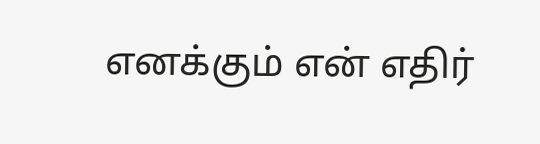எனக்கும் என் எதிர்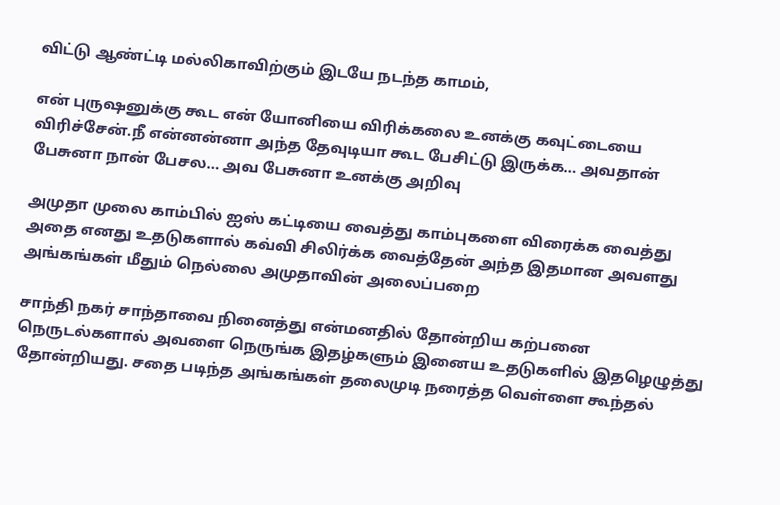விட்டு ஆண்ட்டி மல்லிகாவிற்கும் இடயே நடந்த காமம்,

என் புருஷனுக்கு கூட என் யோனியை விரிக்கலை உனக்கு கவுட்டையை விரிச்சேன்.நீ என்னன்னா அந்த தேவுடியா கூட பேசிட்டு இருக்க… அவதான் பேசுனா நான் பேசல… அவ பேசுனா உனக்கு அறிவு

அமுதா முலை காம்பில் ஐஸ் கட்டியை வைத்து காம்புகளை விரைக்க வைத்து அதை எனது உதடுகளால் கவ்வி சிலிர்க்க வைத்தேன் அந்த இதமான அவளது அங்கங்கள் மீதும் நெல்லை அமுதாவின் அலைப்பறை

சாந்தி நகர் சாந்தாவை நினைத்து என்மனதில் தோன்றிய கற்பனை நெருடல்களால் அவளை நெருங்க இதழ்களும் இனைய உதடுகளில் இதழெழுத்து தோன்றியது. சதை படிந்த அங்கங்கள் தலைமுடி நரைத்த வெள்ளை கூந்தல்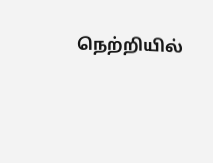நெற்றியில்